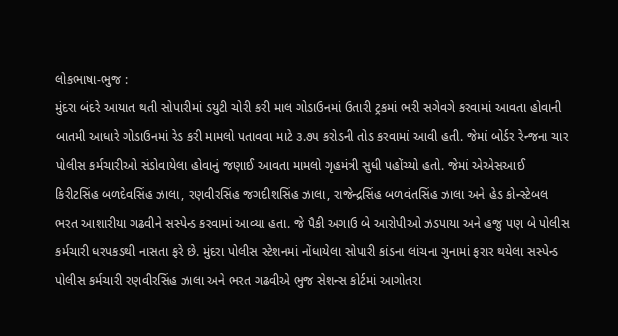લોકભાષા-ભુજ :
મુંદરા બંદરે આયાત થતી સોપારીમાં ડયુટી ચોરી કરી માલ ગોડાઉનમાં ઉતારી ટ્રકમાં ભરી સગેવગે કરવામાં આવતા હોવાની બાતમી આધારે ગોડાઉનમાં રેડ કરી મામલો પતાવવા માટે ૩.૭૫ કરોડની તોડ કરવામાં આવી હતી. જેમાં બોર્ડર રેન્જના ચાર પોલીસ કર્મચારીઓ સંડોવાયેલા હોવાનું જણાઈ આવતા મામલો ગૃહમંત્રી સુધી પહોંચ્યો હતો. જેમાં એએસઆઈ કિરીટસિંહ બળદેવસિંહ ઝાલા, રણવીરસિંહ જગદીશસિંહ ઝાલા, રાજેન્દ્રસિંહ બળવંતસિંહ ઝાલા અને હેડ કોન્સ્ટેબલ ભરત આશારીયા ગઢવીને સસ્પેન્ડ કરવામાં આવ્યા હતા. જે પૈકી અગાઉ બે આરોપીઓ ઝડપાયા અને હજુ પણ બે પોલીસ કર્મચારી ધરપકડથી નાસતા ફરે છે. મુંદરા પોલીસ સ્ટેશનમાં નોંધાયેલા સોપારી કાંડના લાંચના ગુનામાં ફરાર થયેલા સસ્પેન્ડ પોલીસ કર્મચારી રણવીરસિંહ ઝાલા અને ભરત ગઢવીએ ભુજ સેશન્સ કોર્ટમાં આગોતરા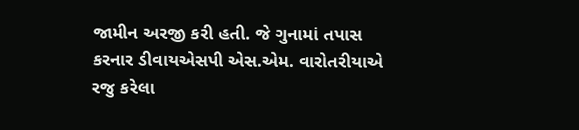જામીન અરજી કરી હતી. જે ગુનામાં તપાસ કરનાર ડીવાયએસપી એસ.એમ. વારોતરીયાએ રજુ કરેલા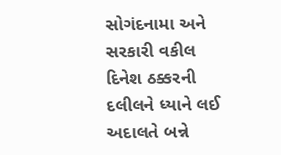સોગંદનામા અને સરકારી વકીલ દિનેશ ઠક્કરની દલીલને ધ્યાને લઈ અદાલતે બન્ને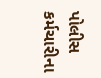પોલીસ કર્મચારીના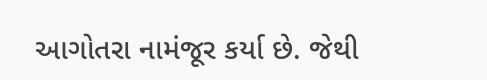આગોતરા નામંજૂર કર્યા છે. જેથી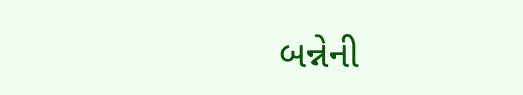બન્નેની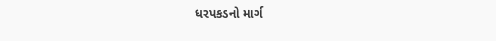ધરપકડનો માર્ગ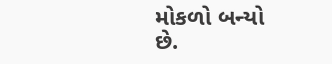મોકળો બન્યો છે.